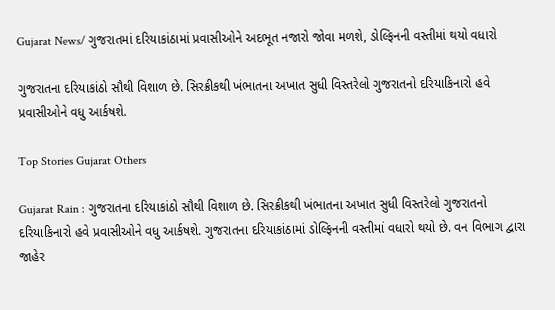Gujarat News/ ગુજરાતમાં દરિયાકાંઠામાં પ્રવાસીઓને અદભૂત નજારો જોવા મળશે, ડોલ્ફિનની વસ્તીમાં થયો વધારો

ગુજરાતના દરિયાકાંઠો સૌથી વિશાળ છે. સિરક્રીકથી ખંભાતના અખાત સુધી વિસ્તરેલો ગુજરાતનો દરિયાકિનારો હવે પ્રવાસીઓને વધુ આર્કષશે.

Top Stories Gujarat Others

Gujarat Rain : ગુજરાતના દરિયાકાંઠો સૌથી વિશાળ છે. સિરક્રીકથી ખંભાતના અખાત સુધી વિસ્તરેલો ગુજરાતનો દરિયાકિનારો હવે પ્રવાસીઓને વધુ આર્કષશે. ગુજરાતના દરિયાકાંઠામાં ડોલ્ફિનની વસ્તીમાં વધારો થયો છે. વન વિભાગ દ્વારા જાહેર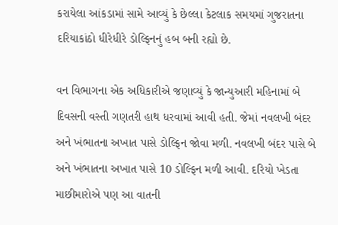કરાયેલા આંકડામાં સામે આવ્યું કે છેલ્લા કેટલાક સમયમાં ગુજરાતના દરિયાકાંઠો ધીરેધીરે ડોલ્ફિનનું હબ બની રહ્યો છે.

વન વિભાગના એક અધિકારીએ જણાવ્યું કે જાન્યુઆરી મહિનામાં બે દિવસની વસ્તી ગણતરી હાથ ધરવામાં આવી હતી. જેમાં નવલખી બંદર અને ખંભાતના અખાત પાસે ડોલ્ફિન જોવા મળી. નવલખી બંદર પાસે બે અને ખંભાતના અખાત પાસે 10 ડોલ્ફિન મળી આવી. દરિયો ખેડતા માછીમારોએ પણ આ વાતની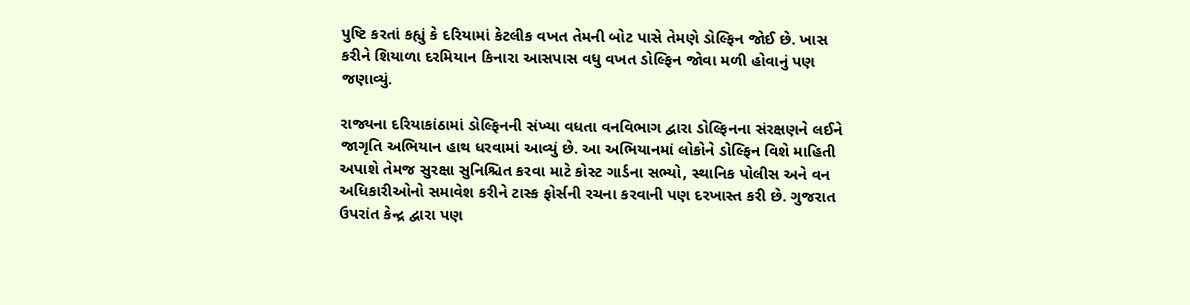પુષ્ટિ કરતાં કહ્યું કે દરિયામાં કેટલીક વખત તેમની બોટ પાસે તેમણે ડોલ્ફિન જોઈ છે. ખાસ કરીને શિયાળા દરમિયાન કિનારા આસપાસ વધુ વખત ડોલ્ફિન જોવા મળી હોવાનું પણ જણાવ્યું.

રાજ્યના દરિયાકાંઠામાં ડોલ્ફિનની સંખ્યા વધતા વનવિભાગ દ્વારા ડોલ્ફિનના સંરક્ષણને લઈને જાગૃતિ અભિયાન હાથ ધરવામાં આવ્યું છે. આ અભિયાનમાં લોકોને ડોલ્ફિન વિશે માહિતી અપાશે તેમજ સુરક્ષા સુનિશ્ચિત કરવા માટે કોસ્ટ ગાર્ડના સભ્યો, સ્થાનિક પોલીસ અને વન અધિકારીઓનો સમાવેશ કરીને ટાસ્ક ફોર્સની રચના કરવાની પણ દરખાસ્ત કરી છે. ગુજરાત ઉપરાંત કેન્દ્ર દ્વારા પણ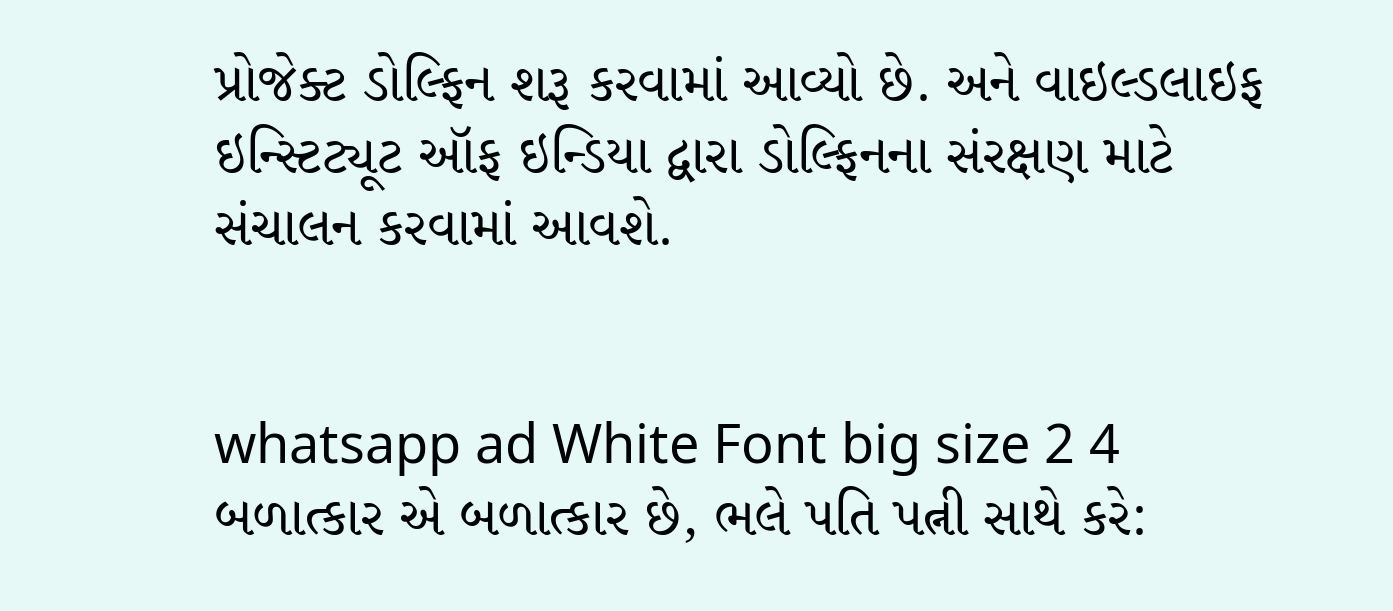પ્રોજેક્ટ ડોલ્ફિન શરૂ કરવામાં આવ્યો છે. અને વાઇલ્ડલાઇફ ઇન્સ્ટિટ્યૂટ ઑફ ઇન્ડિયા દ્વારા ડોલ્ફિનના સંરક્ષણ માટે સંચાલન કરવામાં આવશે.


whatsapp ad White Font big size 2 4 બળાત્કાર એ બળાત્કાર છે, ભલે પતિ પત્ની સાથે કરે: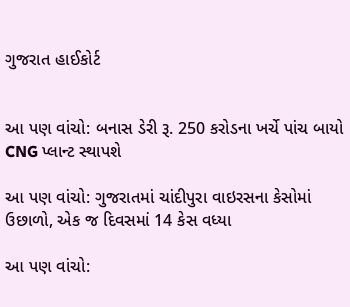ગુજરાત હાઈકોર્ટ


આ પણ વાંચો: બનાસ ડેરી રૂ. 250 કરોડના ખર્ચે પાંચ બાયો CNG પ્લાન્ટ સ્થાપશે

આ પણ વાંચો: ગુજરાતમાં ચાંદીપુરા વાઇરસના કેસોમાં ઉછાળો, એક જ દિવસમાં 14 કેસ વધ્યા

આ પણ વાંચો: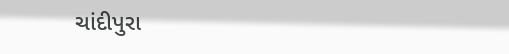ચાંદીપુરા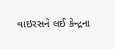વાઇરસને લઈ કેન્દ્રના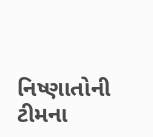નિષ્ણાતોની ટીમના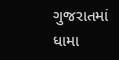ગુજરાતમાં ધામા